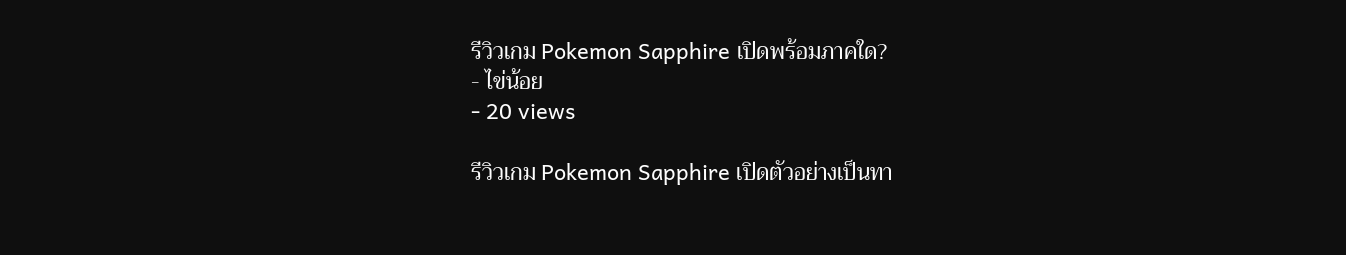รีวิวเกม Pokemon Sapphire เปิดพร้อมภาคใด?
- ไข่น้อย
- 20 views

รีวิวเกม Pokemon Sapphire เปิดตัวอย่างเป็นทา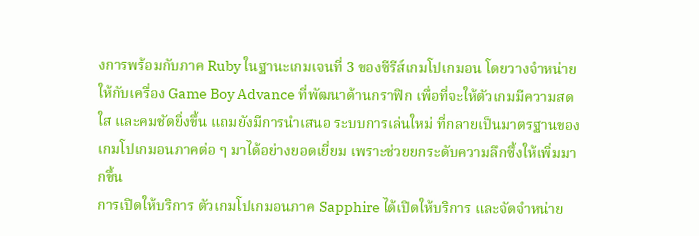งการพร้อมกับภาค Ruby ในฐานะเกมเจนที่ 3 ของซีรีส์เกมโปเกมอน โดยวางจำหน่ายให้กับเครื่อง Game Boy Advance ที่พัฒนาด้านกราฟิก เพื่อที่จะให้ตัวเกมมีความสดใส และคมชัดยิ่งขึ้น แถมยังมีการนำเสนอ ระบบการเล่นใหม่ ที่กลายเป็นมาตรฐานของ เกมโปเกมอนภาคต่อ ๆ มาได้อย่างยอดเยี่ยม เพราะช่วยยกระดับความลึกซึ้งให้เพิ่มมากขึ้น
การเปิดให้บริการ ตัวเกมโปเกมอนภาค Sapphire ได้เปิดให้บริการ และจัดจำหน่าย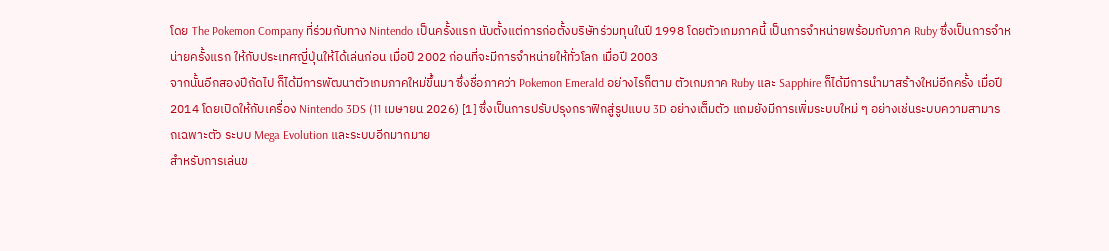โดย The Pokemon Company ที่ร่วมกับทาง Nintendo เป็นครั้งแรก นับตั้งแต่การก่อตั้งบริษัทร่วมทุนในปี 1998 โดยตัวเกมภาคนี้ เป็นการจำหน่ายพร้อมกับภาค Ruby ซึ่งเป็นการจำหน่ายครั้งแรก ให้กับประเทศญี่ปุ่นให้ได้เล่นก่อน เมื่อปี 2002 ก่อนที่จะมีการจำหน่ายให้ทั่วโลก เมื่อปี 2003
จากนั้นอีกสองปีถัดไป ก็ได้มีการพัฒนาตัวเกมภาคใหม่ขึ้นมา ซึ่งชื่อภาคว่า Pokemon Emerald อย่างไรก็ตาม ตัวเกมภาค Ruby และ Sapphire ก็ได้มีการนำมาสร้างใหม่อีกครั้ง เมื่อปี 2014 โดยเปิดให้กับเครื่อง Nintendo 3DS (11 เมษายน 2026) [1] ซึ่งเป็นการปรับปรุงกราฟิกสู่รูปแบบ 3D อย่างเต็มตัว แถมยังมีการเพิ่มระบบใหม่ ๆ อย่างเช่นระบบความสามารถเฉพาะตัว ระบบ Mega Evolution และระบบอีกมากมาย
สำหรับการเล่นข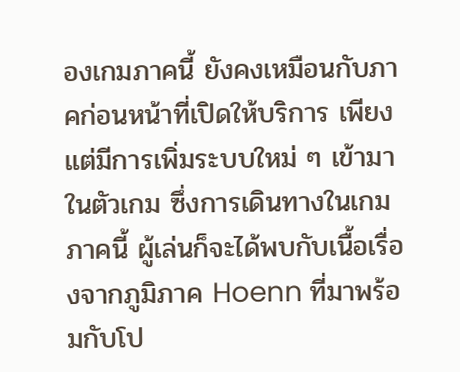องเกมภาคนี้ ยังคงเหมือนกับภาคก่อนหน้าที่เปิดให้บริการ เพียงแต่มีการเพิ่มระบบใหม่ ๆ เข้ามาในตัวเกม ซึ่งการเดินทางในเกมภาคนี้ ผู้เล่นก็จะได้พบกับเนื้อเรื่องจากภูมิภาค Hoenn ที่มาพร้อมกับโป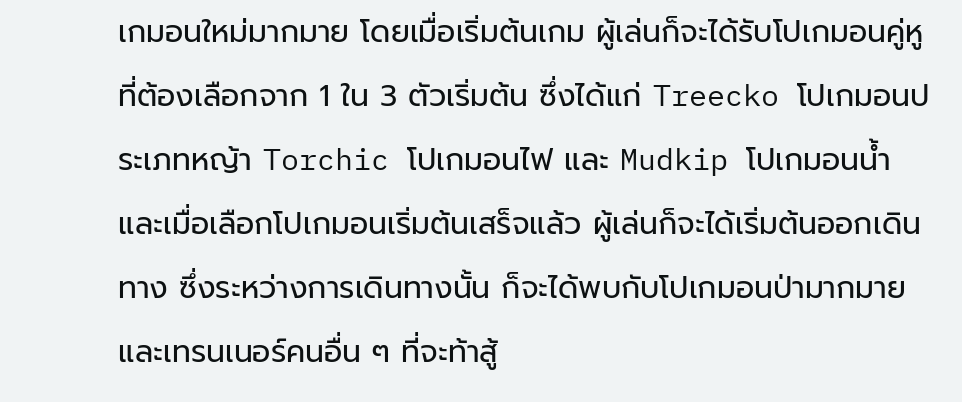เกมอนใหม่มากมาย โดยเมื่อเริ่มต้นเกม ผู้เล่นก็จะได้รับโปเกมอนคู่หู ที่ต้องเลือกจาก 1 ใน 3 ตัวเริ่มต้น ซึ่งได้แก่ Treecko โปเกมอนประเภทหญ้า Torchic โปเกมอนไฟ และ Mudkip โปเกมอนน้ำ
และเมื่อเลือกโปเกมอนเริ่มต้นเสร็จแล้ว ผู้เล่นก็จะได้เริ่มต้นออกเดินทาง ซึ่งระหว่างการเดินทางนั้น ก็จะได้พบกับโปเกมอนป่ามากมาย และเทรนเนอร์คนอื่น ๆ ที่จะท้าสู้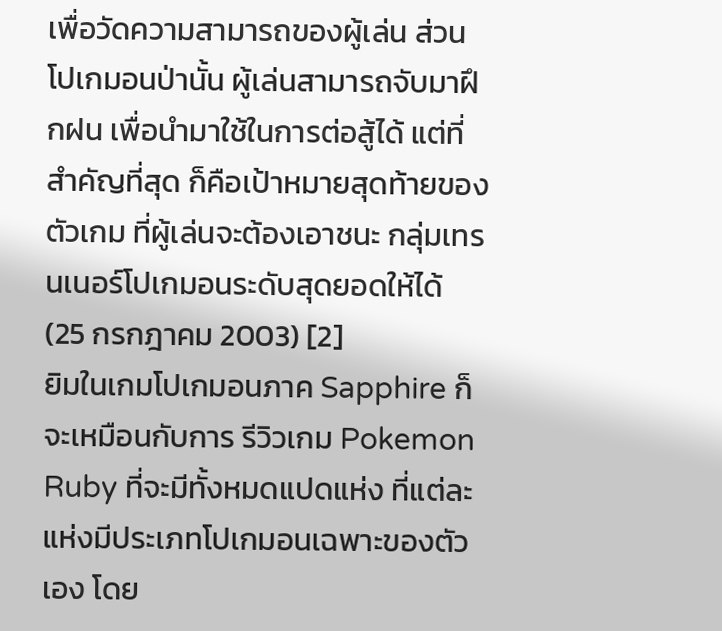เพื่อวัดความสามารถของผู้เล่น ส่วนโปเกมอนป่านั้น ผู้เล่นสามารถจับมาฝึกฝน เพื่อนำมาใช้ในการต่อสู้ได้ แต่ที่สำคัญที่สุด ก็คือเป้าหมายสุดท้ายของตัวเกม ที่ผู้เล่นจะต้องเอาชนะ กลุ่มเทรนเนอร์โปเกมอนระดับสุดยอดให้ได้ (25 กรกฎาคม 2003) [2]
ยิมในเกมโปเกมอนภาค Sapphire ก็จะเหมือนกับการ รีวิวเกม Pokemon Ruby ที่จะมีทั้งหมดแปดแห่ง ที่แต่ละแห่งมีประเภทโปเกมอนเฉพาะของตัวเอง โดย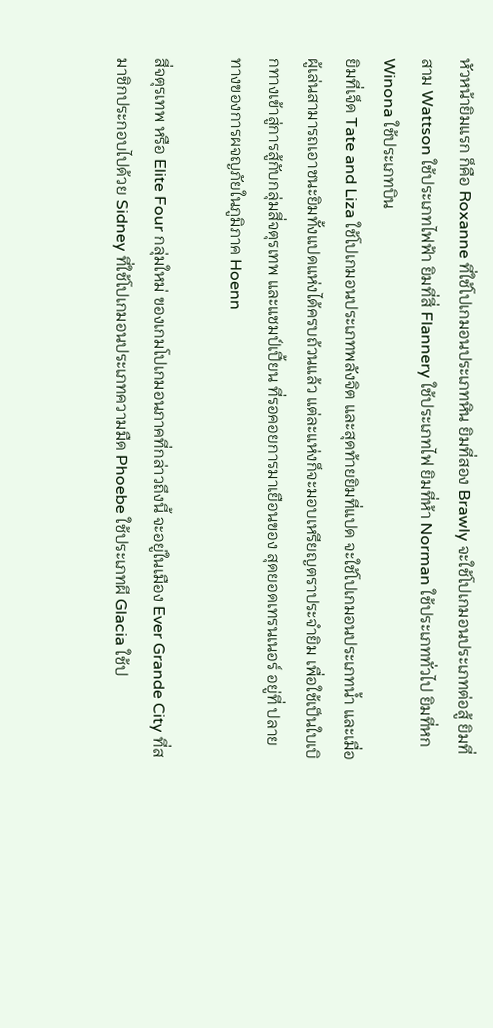หัวหน้ายิมแรก ก็คือ Roxanne ที่ใช้โปเกมอนประเภทหิน ยิมที่สอง Brawly จะใช้โปเกมอนประเภทต่อสู้ ยิมที่สาม Wattson ใช้ประเภทไฟฟ้า ยิมที่สี่ Flannery ใช้ประเภทไฟ ยิมที่ห้า Norman ใช้ประเภททั่วไป ยิมที่หก Winona ใช้ประเภทบิน
ยิมที่เจ็ด Tate and Liza ใช้โปเกมอนประเภทพลังจิต และสุดท้ายยิมที่แปด จะใช้โปเกมอนประเภทน้ำ และเมื่อผู้เล่นสามารถเอาชนะยิมทั้งแปดแห่งได้ครบถ้วนแล้ว แต่ละแห่งก็จะมอบเหรียญตราประจำยิม เพื่อใช้เป็นใบเบิกทางเข้าสู่การสู้กับกลุ่มสี่จตุรเทพ และแชมป์เปี้ยน ที่รอคอยการมาเยือนของ สุดยอดเทรนเนอร์ อยู่ที่ ปลายทางของการผจญภัยในภูมิภาค Hoenn

สี่จตุรเทพ หรือ Elite Four กลุ่มใหม่ ของเกมโปเกมอนภาคที่กล่าวถึงนี้ จะอยู่ในเมือง Ever Grande City ที่สมาชิกประกอบไปด้วย Sidney ที่ใช้โปเกมอนประเภทความมืด Phoebe ใช้ประเภทผี Glacia ใช้ป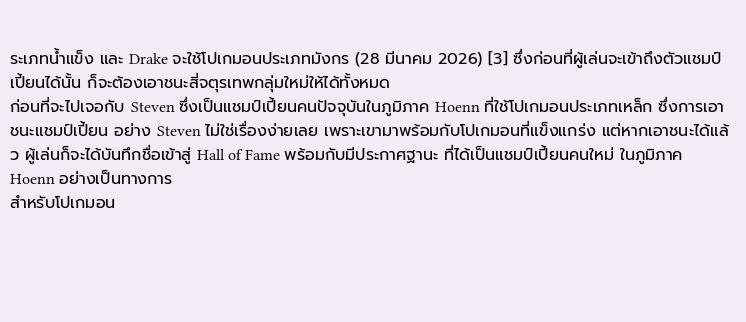ระเภทน้ำแข็ง และ Drake จะใช้โปเกมอนประเภทมังกร (28 มีนาคม 2026) [3] ซึ่งก่อนที่ผู้เล่นจะเข้าถึงตัวแชมป์เปี้ยนได้นั้น ก็จะต้องเอาชนะสี่จตุรเทพกลุ่มใหม่ให้ได้ทั้งหมด
ก่อนที่จะไปเจอกับ Steven ซึ่งเป็นแชมป์เปี้ยนคนปัจจุบันในภูมิภาค Hoenn ที่ใช้โปเกมอนประเภทเหล็ก ซึ่งการเอาชนะแชมป์เปี้ยน อย่าง Steven ไม่ใช่เรื่องง่ายเลย เพราะเขามาพร้อมกับโปเกมอนที่แข็งแกร่ง แต่หากเอาชนะได้แล้ว ผู้เล่นก็จะได้บันทึกชื่อเข้าสู่ Hall of Fame พร้อมกับมีประกาศฐานะ ที่ได้เป็นแชมป์เปี้ยนคนใหม่ ในภูมิภาค Hoenn อย่างเป็นทางการ
สำหรับโปเกมอน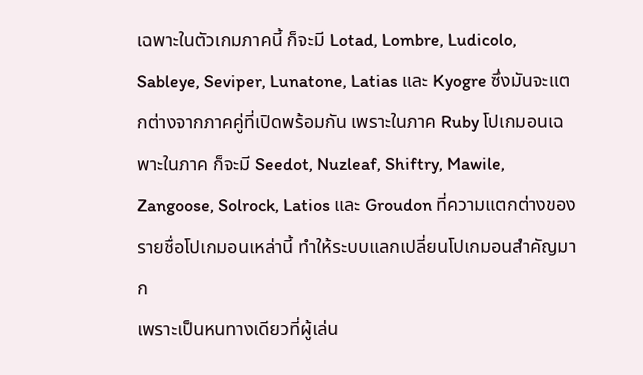เฉพาะในตัวเกมภาคนี้ ก็จะมี Lotad, Lombre, Ludicolo, Sableye, Seviper, Lunatone, Latias และ Kyogre ซึ่งมันจะแตกต่างจากภาคคู่ที่เปิดพร้อมกัน เพราะในภาค Ruby โปเกมอนเฉพาะในภาค ก็จะมี Seedot, Nuzleaf, Shiftry, Mawile, Zangoose, Solrock, Latios และ Groudon ที่ความแตกต่างของรายชื่อโปเกมอนเหล่านี้ ทำให้ระบบแลกเปลี่ยนโปเกมอนสำคัญมาก
เพราะเป็นหนทางเดียวที่ผู้เล่น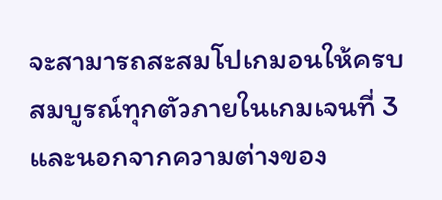จะสามารถสะสมโปเกมอนให้ครบสมบูรณ์ทุกตัวภายในเกมเจนที่ 3 และนอกจากความต่างของ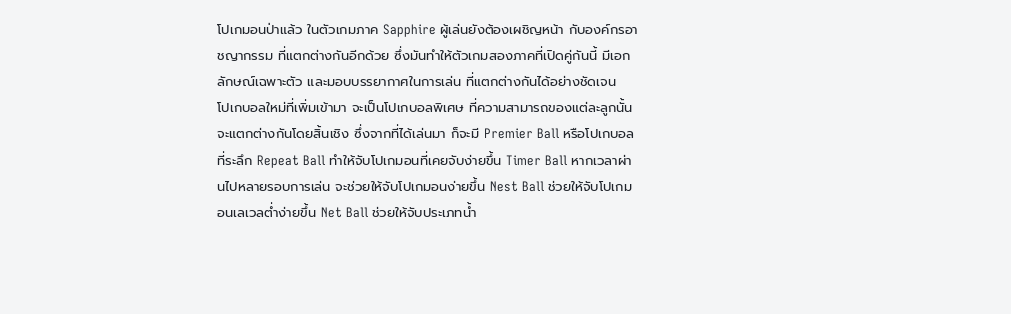โปเกมอนป่าแล้ว ในตัวเกมภาค Sapphire ผู้เล่นยังต้องเผชิญหน้า กับองค์กรอาชญากรรม ที่แตกต่างกันอีกด้วย ซึ่งมันทำให้ตัวเกมสองภาคที่เปิดคู่กันนี้ มีเอกลักษณ์เฉพาะตัว และมอบบรรยากาศในการเล่น ที่แตกต่างกันได้อย่างชัดเจน
โปเกบอลใหม่ที่เพิ่มเข้ามา จะเป็นโปเกบอลพิเศษ ที่ความสามารถของแต่ละลูกนั้น จะแตกต่างกันโดยสิ้นเชิง ซึ่งจากที่ได้เล่นมา ก็จะมี Premier Ball หรือโปเกบอลที่ระลึก Repeat Ball ทำให้จับโปเกมอนที่เคยจับง่ายขึ้น Timer Ball หากเวลาผ่านไปหลายรอบการเล่น จะช่วยให้จับโปเกมอนง่ายขึ้น Nest Ball ช่วยให้จับโปเกมอนเลเวลต่ำง่ายขึ้น Net Ball ช่วยให้จับประเภทน้ำ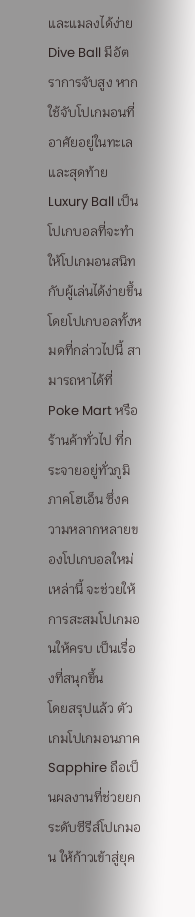และแมลงได้ง่าย
Dive Ball มีอัตราการจับสูง หากใช้จับโปเกมอนที่อาศัยอยู่ในทะเล และสุดท้าย Luxury Ball เป็นโปเกบอลที่จะทำให้โปเกมอนสนิทกับผู้เล่นได้ง่ายขึ้น โดยโปเกบอลทั้งหมดที่กล่าวไปนี้ สามารถหาได้ที่ Poke Mart หรือร้านค้าทั่วไป ที่กระจายอยู่ทั่วภูมิภาคโฮเอ็น ซึ่งความหลากหลายของโปเกบอลใหม่เหล่านี้ จะช่วยให้การสะสมโปเกมอนให้ครบ เป็นเรื่องที่สนุกขึ้น
โดยสรุปแล้ว ตัวเกมโปเกมอนภาค Sapphire ถือเป็นผลงานที่ช่วยยกระดับซีรีส์โปเกมอน ให้ก้าวเข้าสู่ยุค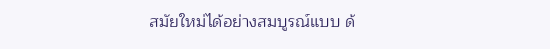สมัยใหม่ได้อย่างสมบูรณ์แบบ ด้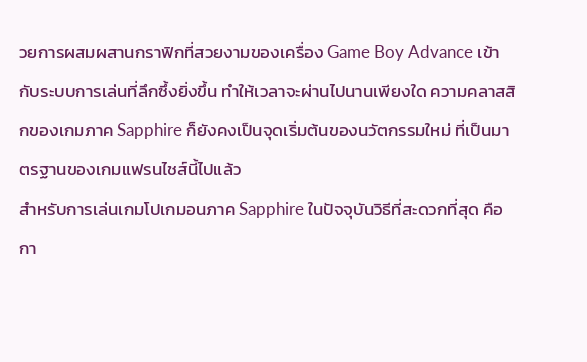วยการผสมผสานกราฟิกที่สวยงามของเครื่อง Game Boy Advance เข้ากับระบบการเล่นที่ลึกซึ้งยิ่งขึ้น ทำให้เวลาจะผ่านไปนานเพียงใด ความคลาสสิกของเกมภาค Sapphire ก็ยังคงเป็นจุดเริ่มต้นของนวัตกรรมใหม่ ที่เป็นมาตรฐานของเกมแฟรนไชส์นี้ไปแล้ว
สำหรับการเล่นเกมโปเกมอนภาค Sapphire ในปัจจุบันวิธีที่สะดวกที่สุด คือกา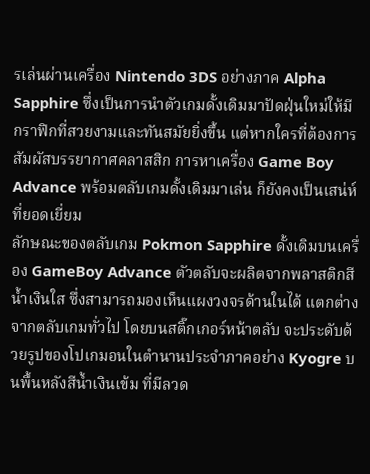รเล่นผ่านเครื่อง Nintendo 3DS อย่างภาค Alpha Sapphire ซึ่งเป็นการนำตัวเกมดั้งเดิมมาปัดฝุ่นใหม่ให้มีกราฟิกที่สวยงามและทันสมัยยิ่งขึ้น แต่หากใครที่ต้องการสัมผัสบรรยากาศคลาสสิก การหาเครื่อง Game Boy Advance พร้อมตลับเกมดั้งเดิมมาเล่น ก็ยังคงเป็นเสน่ห์ที่ยอดเยี่ยม
ลักษณะของตลับเกม Pokmon Sapphire ดั้งเดิมบนเครื่อง GameBoy Advance ตัวตลับจะผลิตจากพลาสติกสีน้ำเงินใส ซึ่งสามารถมองเห็นแผงวงจรด้านในได้ แตกต่างจากตลับเกมทั่วไป โดยบนสติ๊กเกอร์หน้าตลับ จะประดับด้วยรูปของโปเกมอนในตำนานประจำภาคอย่าง Kyogre บนพื้นหลังสีน้ำเงินเข้ม ที่มีลวด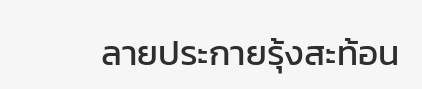ลายประกายรุ้งสะท้อน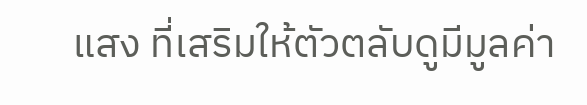แสง ที่เสริมให้ตัวตลับดูมีมูลค่า